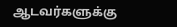ஆடவர்களுக்கு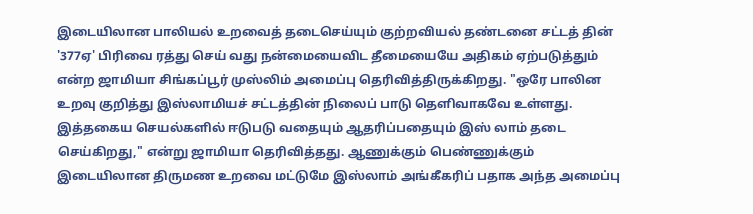இடையிலான பாலியல் உறவைத் தடைசெய்யும் குற்றவியல் தண்டனை சட்டத் தின் '377ஏ' பிரிவை ரத்து செய் வது நன்மையைவிட தீமையையே அதிகம் ஏற்படுத்தும் என்ற ஜாமியா சிங்கப்பூர் முஸ்லிம் அமைப்பு தெரிவித்திருக்கிறது. "ஒரே பாலின உறவு குறித்து இஸ்லாமியச் சட்டத்தின் நிலைப் பாடு தெளிவாகவே உள்ளது. இத்தகைய செயல்களில் ஈடுபடு வதையும் ஆதரிப்பதையும் இஸ் லாம் தடை செய்கிறது," என்று ஜாமியா தெரிவித்தது. ஆணுக்கும் பெண்ணுக்கும் இடையிலான திருமண உறவை மட்டுமே இஸ்லாம் அங்கீகரிப் பதாக அந்த அமைப்பு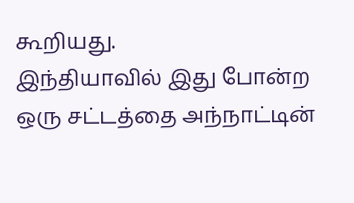கூறியது.
இந்தியாவில் இது போன்ற ஒரு சட்டத்தை அந்நாட்டின்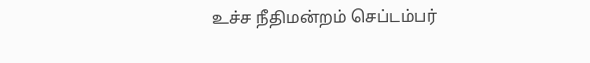உச்ச நீதிமன்றம் செப்டம்பர்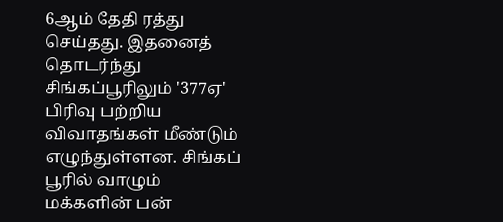6ஆம் தேதி ரத்து செய்தது. இதனைத் தொடர்ந்து சிங்கப்பூரிலும் '377ஏ' பிரிவு பற்றிய விவாதங்கள் மீண்டும் எழுந்துள்ளன. சிங்கப் பூரில் வாழும் மக்களின் பன்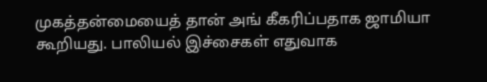முகத்தன்மையைத் தான் அங் கீகரிப்பதாக ஜாமியா கூறியது. பாலியல் இச்சைகள் எதுவாக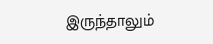இருந்தாலும்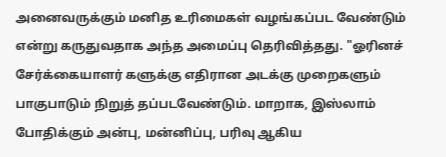அனைவருக்கும் மனித உரிமைகள் வழங்கப்பட வேண்டும் என்று கருதுவதாக அந்த அமைப்பு தெரிவித்தது. "ஓரினச் சேர்க்கையாளர் களுக்கு எதிரான அடக்கு முறைகளும் பாகுபாடும் நிறுத் தப்படவேண்டும். மாறாக, இஸ்லாம் போதிக்கும் அன்பு, மன்னிப்பு, பரிவு ஆகிய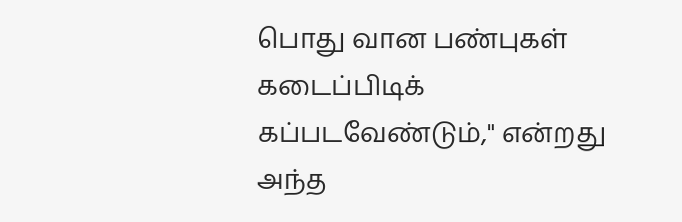பொது வான பண்புகள் கடைப்பிடிக் கப்படவேண்டும்," என்றது அந்த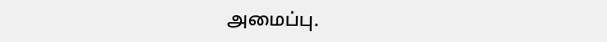அமைப்பு.